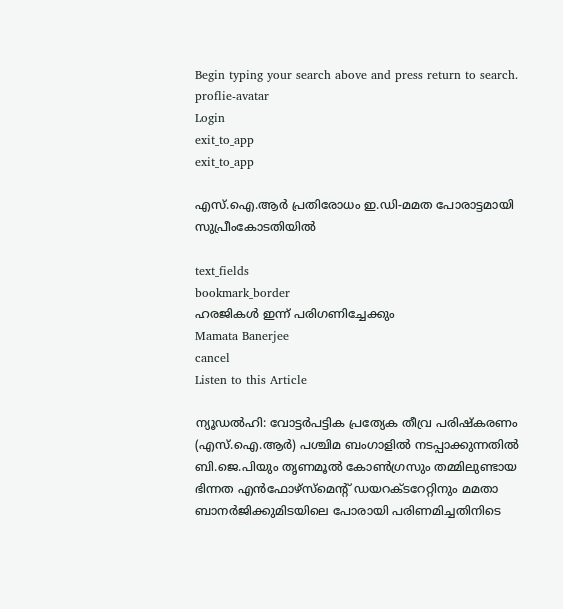Begin typing your search above and press return to search.
proflie-avatar
Login
exit_to_app
exit_to_app

എസ്.ഐ.ആർ പ്രതിരോധം ഇ.ഡി-മമത പോരാട്ടമായി സുപ്രീംകോടതിയിൽ

text_fields
bookmark_border
ഹരജികൾ ഇന്ന് പരിഗണിച്ചേക്കും
Mamata Banerjee
cancel
Listen to this Article

ന്യൂഡൽഹി: വോട്ടർപട്ടിക പ്രത്യേക തീവ്ര പരിഷ്കരണം (എസ്.ഐ.ആർ) പശ്ചിമ ബംഗാളിൽ നടപ്പാക്കുന്നതിൽ ബി.ജെ.പിയും തൃണമൂൽ കോൺഗ്രസും തമ്മിലുണ്ടായ ഭിന്നത എൻഫോഴ്സ്മെന്റ് ഡയറക്ടറേറ്റിനും മമതാ ബാനർജിക്കുമിടയിലെ പോരായി പരിണമിച്ചതിനിടെ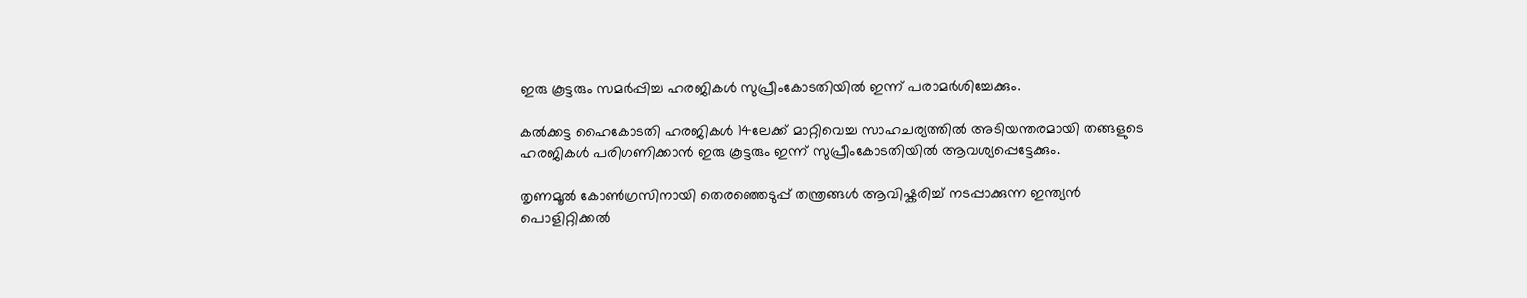ഇരു കൂട്ടരും സമർപ്പിച്ച ഹരജികൾ സുപ്രീംകോടതിയിൽ ഇന്ന് പരാമർശിച്ചേക്കും.

കൽക്കട്ട ഹൈകോടതി ഹരജികൾ 14ലേക്ക് മാറ്റിവെച്ച സാഹചര്യത്തിൽ അടിയന്തരമായി തങ്ങളുടെ ഹരജികൾ പരിഗണിക്കാൻ ഇരു കൂട്ടരും ഇന്ന് സുപ്രീംകോടതിയിൽ ആവശ്യപ്പെട്ടേക്കും.

തൃണമൂൽ കോൺഗ്രസിനായി തെരഞ്ഞെടുപ്പ് തന്ത്രങ്ങൾ ആവിഷ്കരിച്ച് നടപ്പാക്കുന്ന ഇന്ത്യൻ പൊളിറ്റിക്കൽ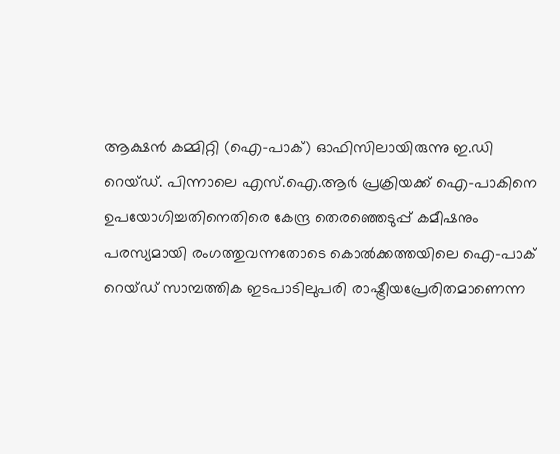ആക്ഷൻ കമ്മിറ്റി (ഐ-പാക്) ഓഫിസിലായിരുന്നു ഇ.ഡി റെയ്ഡ്. പിന്നാലെ എസ്.ഐ.ആർ പ്രക്രിയക്ക് ഐ-പാകിനെ ഉപയോഗിച്ചതിനെതിരെ കേന്ദ്ര തെരഞ്ഞെടുപ്പ് കമീഷനും പരസ്യമായി രംഗത്തുവന്നതോടെ കൊൽക്കത്തയിലെ ഐ-പാക് റെയ്ഡ് സാമ്പത്തിക ഇടപാടിലുപരി രാഷ്ട്രീയപ്രേരിതമാണെന്ന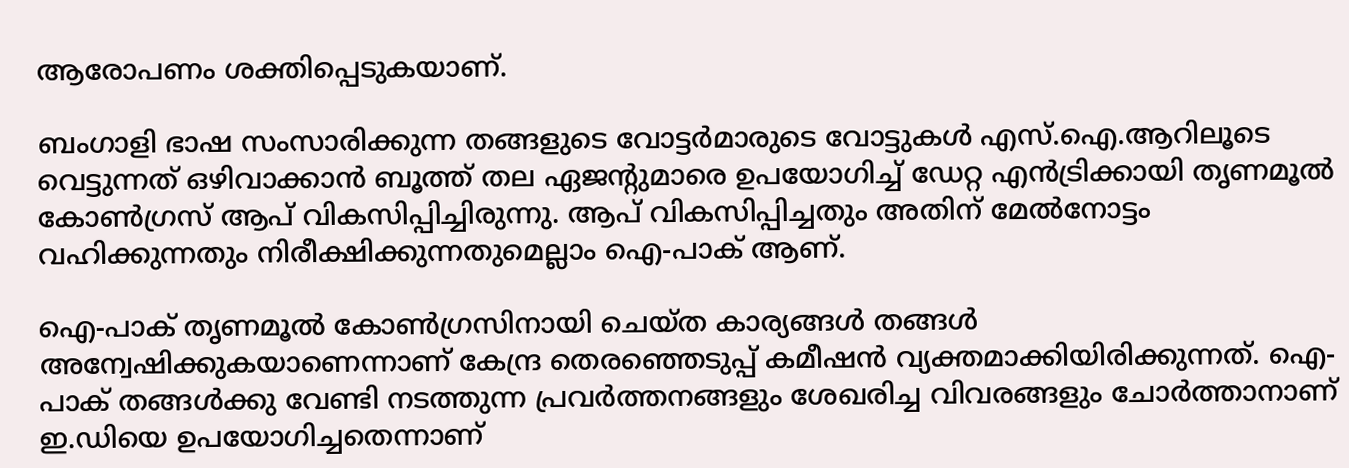ആരോപണം ശക്തിപ്പെടുകയാണ്.

ബംഗാളി ഭാഷ സംസാരിക്കുന്ന തങ്ങളുടെ വോട്ടർമാരുടെ വോട്ടുകൾ എസ്.ഐ.ആറിലൂടെ വെട്ടുന്നത് ഒഴിവാക്കാൻ ബൂത്ത് തല ഏജന്റുമാരെ ഉപയോഗിച്ച് ഡേറ്റ എൻട്രിക്കായി തൃണമൂൽ കോൺഗ്രസ് ആപ് വികസിപ്പിച്ചിരുന്നു. ആപ് വികസിപ്പിച്ചതും അതിന് മേൽനോട്ടം വഹിക്കുന്നതും നിരീക്ഷിക്കുന്നതുമെല്ലാം ഐ-പാക് ആണ്.

ഐ-പാക് തൃണമൂൽ കോൺഗ്രസിനായി ചെയ്ത കാര്യങ്ങൾ തങ്ങൾ അന്വേഷിക്കുകയാണെന്നാണ് കേന്ദ്ര തെരഞ്ഞെടുപ്പ് കമീഷൻ വ്യക്തമാക്കിയിരിക്കുന്നത്. ഐ-പാക് തങ്ങൾക്കു വേണ്ടി നടത്തുന്ന പ്രവർത്തനങ്ങളും ശേഖരിച്ച വിവരങ്ങളും ചോർത്താനാണ് ഇ.ഡിയെ ഉപയോഗിച്ചതെന്നാണ്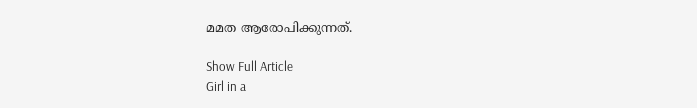മമത ആരോപിക്കുന്നത്.

Show Full Article
Girl in a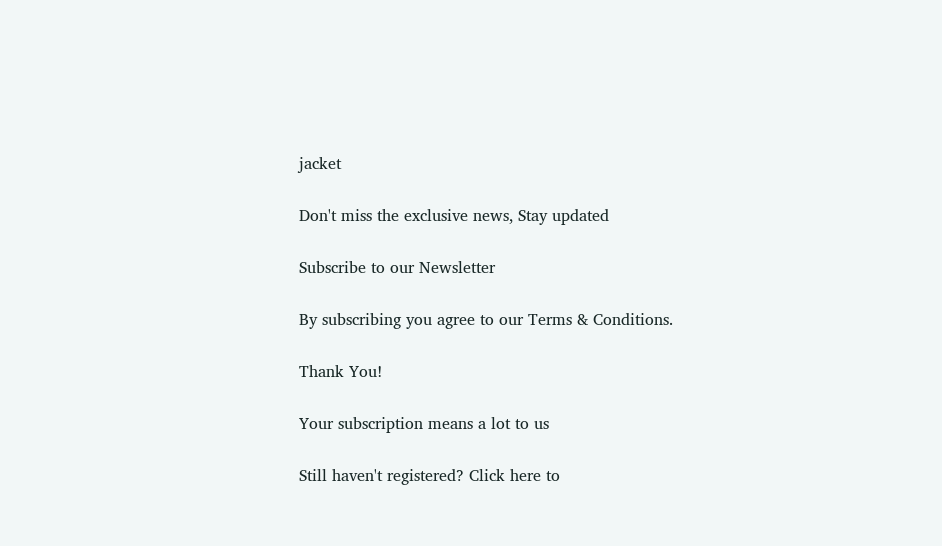jacket

Don't miss the exclusive news, Stay updated

Subscribe to our Newsletter

By subscribing you agree to our Terms & Conditions.

Thank You!

Your subscription means a lot to us

Still haven't registered? Click here to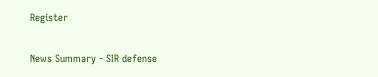Register

News Summary - SIR defense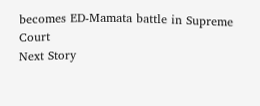becomes ED-Mamata battle in Supreme Court
Next Story